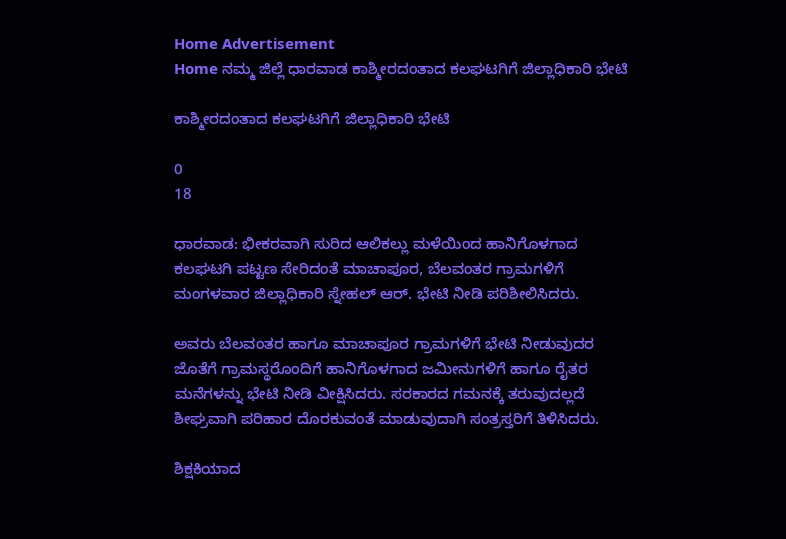Home Advertisement
Home ನಮ್ಮ ಜಿಲ್ಲೆ ಧಾರವಾಡ ಕಾಶ್ಮೀರದಂತಾದ ಕಲಘಟಗಿಗೆ ಜಿಲ್ಲಾಧಿಕಾರಿ ಭೇಟಿ

ಕಾಶ್ಮೀರದಂತಾದ ಕಲಘಟಗಿಗೆ ಜಿಲ್ಲಾಧಿಕಾರಿ ಭೇಟಿ

0
18

ಧಾರವಾಡ: ಭೀಕರವಾಗಿ ಸುರಿದ ಆಲಿಕಲ್ಲು ಮಳೆಯಿಂದ ಹಾನಿಗೊಳಗಾದ ಕಲಘಟಗಿ ಪಟ್ಟಣ ಸೇರಿದಂತೆ ಮಾಚಾಪೂರ, ಬೆಲವಂತರ ಗ್ರಾಮಗಳಿಗೆ ಮಂಗಳವಾರ ಜಿಲ್ಲಾಧಿಕಾರಿ ಸ್ನೇಹಲ್ ಆರ್. ಭೇಟಿ ನೀಡಿ ಪರಿಶೀಲಿಸಿದರು.

ಅವರು ಬೆಲವಂತರ ಹಾಗೂ ಮಾಚಾಪೂರ ಗ್ರಾಮಗಳಿಗೆ ಭೇಟಿ ನೀಡುವುದರ ಜೊತೆಗೆ ಗ್ರಾಮಸ್ಥರೊಂದಿಗೆ ಹಾನಿಗೊಳಗಾದ ಜಮೀನುಗಳಿಗೆ ಹಾಗೂ ರೈತರ ಮನೆಗಳನ್ನು ಭೇಟಿ ನೀಡಿ ವೀಕ್ಷಿಸಿದರು. ಸರಕಾರದ ಗಮನಕ್ಕೆ ತರುವುದಲ್ಲದೆ ಶೀಘ್ರವಾಗಿ ಪರಿಹಾರ ದೊರಕುವಂತೆ ಮಾಡುವುದಾಗಿ ಸಂತ್ರಸ್ತರಿಗೆ ತಿಳಿಸಿದರು.

ಶಿಕ್ಷಕಿಯಾದ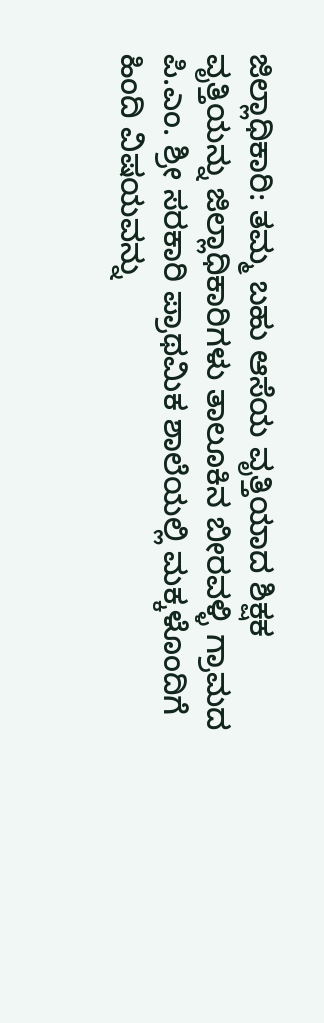ಜಿಲ್ಲಾಧಿಕಾರಿ: ತಮ್ಮ ಬಹು ಆಸೆಯ ವೃತ್ತಿಯಾದ ಶಿಕ್ಷಕ ವೃತ್ತಿಯನ್ನು ಜಿಲ್ಲಾಧಿಕಾರಿಗಳು ತಾಲೂಕಿನ ಬೀರವಳ್ಳಿ ಗ್ರಾಮದ ಪಿ.ಎಂ. ಶ್ರೀ ಸರಕಾರಿ ಪ್ರಾಥಮಿಕ ಶಾಲೆಯಲ್ಲಿ ಮಕ್ಕಳೊಂದಿಗೆ ಹಿಂದಿ ವಿಷಯವನ್ನು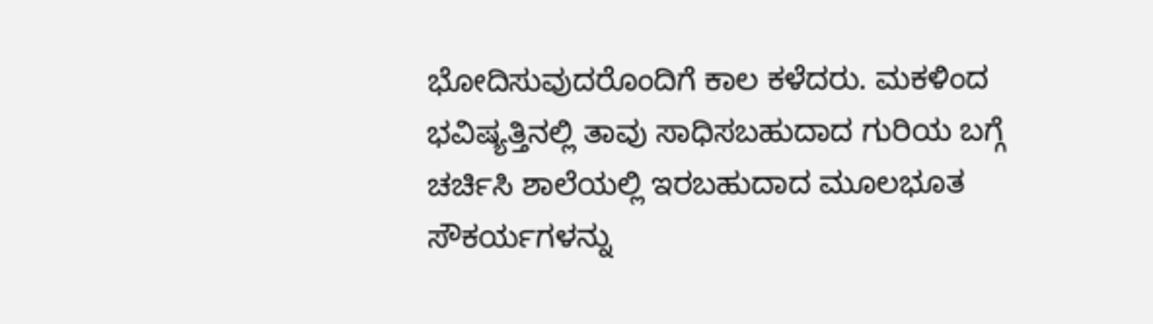ಭೋದಿಸುವುದರೊಂದಿಗೆ ಕಾಲ ಕಳೆದರು. ಮಕಳಿಂದ ಭವಿಷ್ಯತ್ತಿನಲ್ಲಿ ತಾವು ಸಾಧಿಸಬಹುದಾದ ಗುರಿಯ ಬಗ್ಗೆ ಚರ್ಚಿಸಿ ಶಾಲೆಯಲ್ಲಿ ಇರಬಹುದಾದ ಮೂಲಭೂತ ಸೌಕರ್ಯಗಳನ್ನು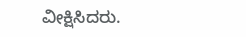ವೀಕ್ಷಿಸಿದರು.